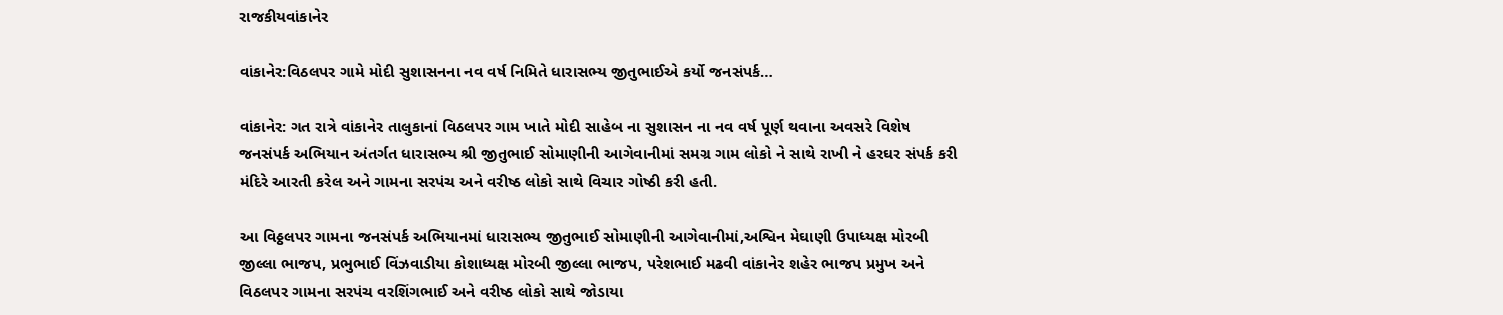રાજકીયવાંકાનેર

વાંકાનેર:વિઠલપર ગામે મોદી સુશાસનના નવ વર્ષ નિમિતે ધારાસભ્ય જીતુભાઈએ કર્યો જનસંપર્ક…

વાંકાનેર: ગત રાત્રે વાંકાનેર તાલુકાનાં વિઠલપર ગામ ખાતે મોદી સાહેબ ના સુશાસન ના નવ વર્ષ પૂર્ણ થવાના અવસરે વિશેષ જનસંપર્ક અભિયાન અંતર્ગત ધારાસભ્ય શ્રી જીતુભાઈ સોમાણીની આગેવાનીમાં સમગ્ર ગામ લોકો ને સાથે રાખી ને હરઘર સંપર્ક કરી મંદિરે આરતી કરેલ અને ગામના સરપંચ અને વરીષ્ઠ લોકો સાથે વિચાર ગોષ્ઠી કરી હતી.

આ વિઠ્ઠલપર ગામના જનસંપર્ક અભિયાનમાં ધારાસભ્ય જીતુભાઈ સોમાણીની આગેવાનીમાં,અશ્વિન મેઘાણી ઉપાધ્યક્ષ મોરબી જીલ્લા ભાજપ, પ્રભુભાઈ વિંઝવાડીયા કોશાધ્યક્ષ મોરબી જીલ્લા ભાજપ, પરેશભાઈ મઢવી વાંકાનેર શહેર ભાજપ પ્રમુખ અને વિઠલપર ગામના સરપંચ વરશિંગભાઈ અને વરીષ્ઠ લોકો સાથે જોડાયા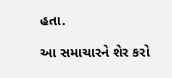હતા.

આ સમાચારને શેર કરો